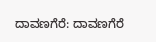ದಾವಣಗೆರೆ: ದಾವಣಗೆರೆ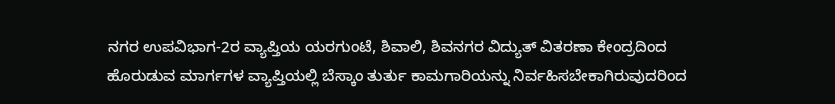ನಗರ ಉಪವಿಭಾಗ-2ರ ವ್ಯಾಪ್ತಿಯ ಯರಗುಂಟೆ, ಶಿವಾಲಿ, ಶಿವನಗರ ವಿದ್ಯುತ್ ವಿತರಣಾ ಕೇಂದ್ರದಿಂದ ಹೊರುಡುವ ಮಾರ್ಗಗಳ ವ್ಯಾಪ್ತಿಯಲ್ಲಿ ಬೆಸ್ಕಾಂ ತುರ್ತು ಕಾಮಗಾರಿಯನ್ನು ನಿರ್ವಹಿಸಬೇಕಾಗಿರುವುದರಿಂದ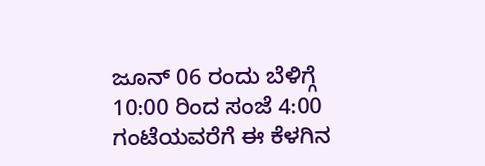ಜೂನ್ 06 ರಂದು ಬೆಳಿಗ್ಗೆ 10:00 ರಿಂದ ಸಂಜೆ 4:00 ಗಂಟೆಯವರೆಗೆ ಈ ಕೆಳಗಿನ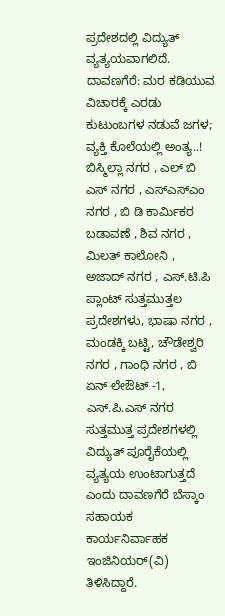ಪ್ರದೇಶದಲ್ಲಿ ವಿದ್ಯುತ್ ವ್ಯತ್ಯಯವಾಗಲಿದೆ.
ದಾವಣಗೆರೆ: ಮರ ಕಡಿಯುವ ವಿಚಾರಕ್ಕೆ ಎರಡು ಕುಟುಂಬಗಳ ನಡುವೆ ಜಗಳ; ವ್ಯಕ್ತಿ ಕೊಲೆಯಲ್ಲಿ ಅಂತ್ಯ..!
ಬಿಸ್ಮಿಲ್ಲಾ ನಗರ , ಎಲ್ ಬಿ ಎಸ್ ನಗರ , ಎಸ್ಎಸ್ಎಂ ನಗರ , ಬಿ ಡಿ ಕಾರ್ಮಿಕರ ಬಡಾವಣೆ , ಶಿವ ನಗರ , ಮಿಲತ್ ಕಾಲೋನಿ , ಅಜಾದ್ ನಗರ , ಎಸ್.ಟಿ.ಪಿ ಪ್ಲಾಂಟ್ ಸುತ್ತಮುತ್ತಲ ಪ್ರದೇಶಗಳು, ಭಾಷಾ ನಗರ , ಮಂಡಕ್ಕಿ ಬಟ್ಟಿ, ಚೌಡೇಶ್ವರಿ ನಗರ , ಗಾಂಧಿ ನಗರ , ಬಿ ಏನ್ ಲೇಔಟ್ -1, ಎಸ್.ಪಿ.ಎಸ್ ನಗರ ಸುತ್ತಮುತ್ತ ಪ್ರದೇಶಗಳಲ್ಲಿ ವಿದ್ಯುತ್ ಪೂರೈಕೆಯಲ್ಲಿ ವ್ಯತ್ಯಯ ಉಂಟಾಗುತ್ತದೆ ಎಂದು ದಾವಣಗೆರೆ ಬೆಸ್ಕಾಂ ಸಹಾಯಕ ಕಾರ್ಯನಿರ್ವಾಹಕ ಇಂಜಿನಿಯರ್(ವಿ) ತಿಳಿಸಿದ್ದಾರೆ.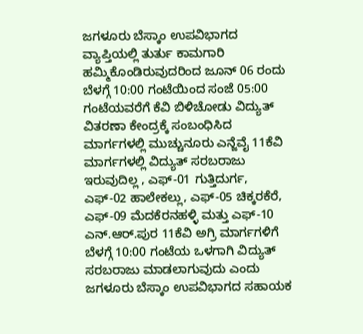ಜಗಳೂರು ಬೆಸ್ಕಾಂ ಉಪವಿಭಾಗದ ವ್ಯಾಪ್ತಿಯಲ್ಲಿ ತುರ್ತು ಕಾಮಗಾರಿ ಹಮ್ಮಿಕೊಂಡಿರುವುದರಿಂದ ಜೂನ್ 06 ರಂದು ಬೆಳಗ್ಗೆ 10:00 ಗಂಟೆಯಿಂದ ಸಂಜೆ 05:00 ಗಂಟೆಯವರೆಗೆ ಕೆವಿ ಬಿಳಿಚೋಡು ವಿದ್ಯುತ್ ವಿತರಣಾ ಕೇಂದ್ರಕ್ಕೆ ಸಂಬಂಧಿಸಿದ ಮಾರ್ಗಗಳಲ್ಲಿ ಮುಚ್ಚುನೂರು ಎನ್ಜೆವೈ 11ಕೆವಿ ಮಾರ್ಗಗಳಲ್ಲಿ ವಿದ್ಯುತ್ ಸರಬರಾಜು ಇರುವುದಿಲ್ಲ , ಎಫ್-01 ಗುತ್ತಿದುರ್ಗ, ಎಫ್-02 ಹಾಲೇಕಲ್ಲು, ಎಫ್-05 ಚಿಕ್ಕರಕೆರೆ, ಎಫ್-09 ಮೆದಕೆರನಹಳ್ಳಿ ಮತ್ತು ಎಫ್-10 ಎನ್.ಆರ್.ಪುರ 11ಕೆವಿ ಅಗ್ರಿ ಮಾರ್ಗಗಳಿಗೆ ಬೆಳಗ್ಗೆ 10:00 ಗಂಟೆಯ ಒಳಗಾಗಿ ವಿದ್ಯುತ್ ಸರಬರಾಜು ಮಾಡಲಾಗುವುದು ಎಂದು ಜಗಳೂರು ಬೆಸ್ಕಾಂ ಉಪವಿಭಾಗದ ಸಹಾಯಕ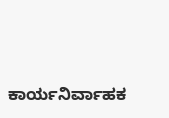ಕಾರ್ಯನಿರ್ವಾಹಕ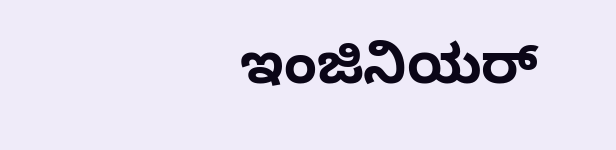ಇಂಜಿನಿಯರ್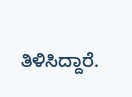ತಿಳಿಸಿದ್ದಾರೆ.